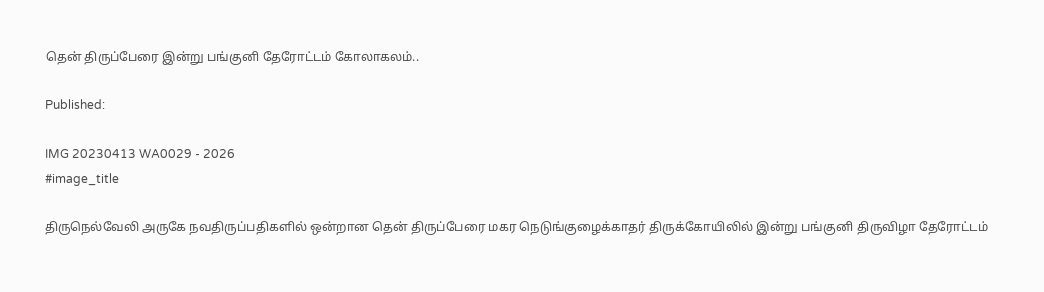தென் திருப்பேரை இன்று பங்குனி தேரோட்டம் கோலாகலம்..

Published:

IMG 20230413 WA0029 - 2026
#image_title

திருநெல்வேலி அருகே நவதிருப்பதிகளில் ஒன்றான தென் திருப்பேரை மகர நெடுங்குழைக்காதர் திருக்கோயிலில் இன்று பங்குனி திருவிழா தேரோட்டம்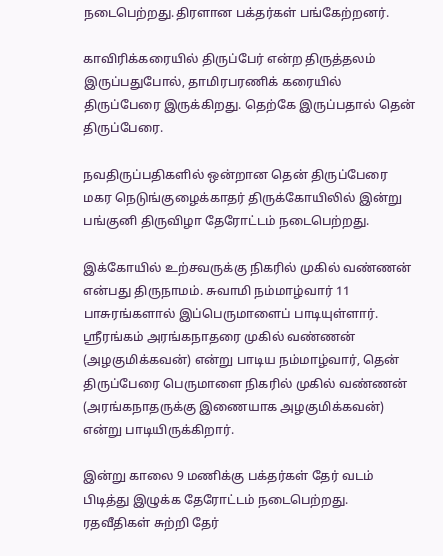நடைபெற்றது.திரளான பக்தர்கள் பங்கேற்றனர்.

காவிரிக்கரையில் திருப்பேர் என்ற திருத்தலம் இருப்பதுபோல், தாமிரபரணிக் கரையில் திருப்பேரை இருக்கிறது. தெற்கே இருப்பதால் தென் திருப்பேரை.

நவதிருப்பதிகளில் ஒன்றான தென் திருப்பேரை மகர நெடுங்குழைக்காதர் திருக்கோயிலில் இன்று பங்குனி திருவிழா தேரோட்டம் நடைபெற்றது.

இக்கோயில் உற்சவருக்கு நிகரில் முகில் வண்ணன் என்பது திருநாமம். சுவாமி நம்மாழ்வார் 11 பாசுரங்களால் இப்பெருமாளைப் பாடியுள்ளார். ஸ்ரீரங்கம் அரங்கநாதரை முகில் வண்ணன் (அழகுமிக்கவன்) என்று பாடிய நம்மாழ்வார், தென் திருப்பேரை பெருமாளை நிகரில் முகில் வண்ணன் (அரங்கநாதருக்கு இணையாக அழகுமிக்கவன்) என்று பாடியிருக்கிறார்.

இன்று காலை 9 மணிக்கு பக்தர்கள் தேர் வடம் பிடித்து இழுக்க தேரோட்டம் நடைபெற்றது. ரதவீதிகள் சுற்றி தேர்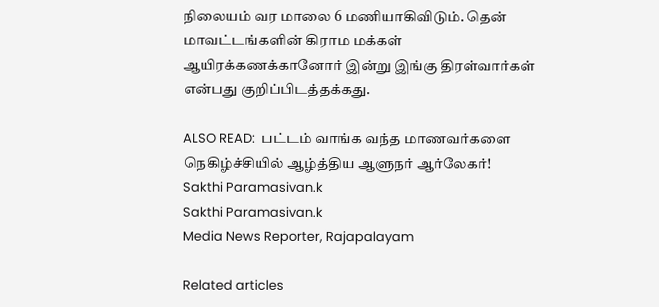நிலையம் வர மாலை 6 மணியாகிவிடும். தென் மாவட்டங்களின் கிராம மக்கள் ஆயிரக்கணக்கானோர் இன்று இங்கு திரள்வார்கள் என்பது குறிப்பிடத்தக்கது.

ALSO READ:  பட்டம் வாங்க வந்த மாணவர்களை நெகிழ்ச்சியில் ஆழ்த்திய ஆளுநர் ஆர்லேகர்!
Sakthi Paramasivan.k
Sakthi Paramasivan.k
Media News Reporter, Rajapalayam

Related articles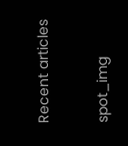Recent articles

spot_img